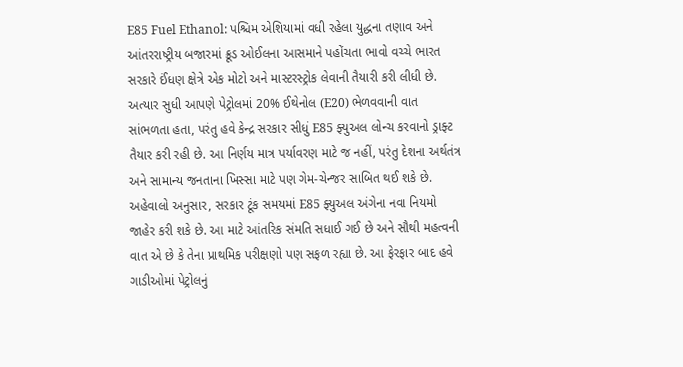E85 Fuel Ethanol: પશ્ચિમ એશિયામાં વધી રહેલા યુદ્ધના તણાવ અને આંતરરાષ્ટ્રીય બજારમાં ક્રૂડ ઓઈલના આસમાને પહોંચતા ભાવો વચ્ચે ભારત સરકારે ઈંધણ ક્ષેત્રે એક મોટો અને માસ્ટરસ્ટ્રોક લેવાની તૈયારી કરી લીધી છે. અત્યાર સુધી આપણે પેટ્રોલમાં 20% ઈથેનોલ (E20) ભેળવવાની વાત સાંભળતા હતા, પરંતુ હવે કેન્દ્ર સરકાર સીધું E85 ફ્યુઅલ લોન્ચ કરવાનો ડ્રાફ્ટ તૈયાર કરી રહી છે. આ નિર્ણય માત્ર પર્યાવરણ માટે જ નહીં, પરંતુ દેશના અર્થતંત્ર અને સામાન્ય જનતાના ખિસ્સા માટે પણ ગેમ-ચેન્જર સાબિત થઈ શકે છે. અહેવાલો અનુસાર, સરકાર ટૂંક સમયમાં E85 ફ્યુઅલ અંગેના નવા નિયમો જાહેર કરી શકે છે. આ માટે આંતરિક સંમતિ સધાઈ ગઈ છે અને સૌથી મહત્વની વાત એ છે કે તેના પ્રાથમિક પરીક્ષણો પણ સફળ રહ્યા છે. આ ફેરફાર બાદ હવે ગાડીઓમાં પેટ્રોલનું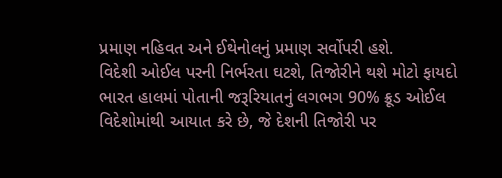પ્રમાણ નહિવત અને ઈથેનોલનું પ્રમાણ સર્વોપરી હશે.
વિદેશી ઓઈલ પરની નિર્ભરતા ઘટશે, તિજોરીને થશે મોટો ફાયદો
ભારત હાલમાં પોતાની જરૂરિયાતનું લગભગ 90% ક્રૂડ ઓઈલ વિદેશોમાંથી આયાત કરે છે, જે દેશની તિજોરી પર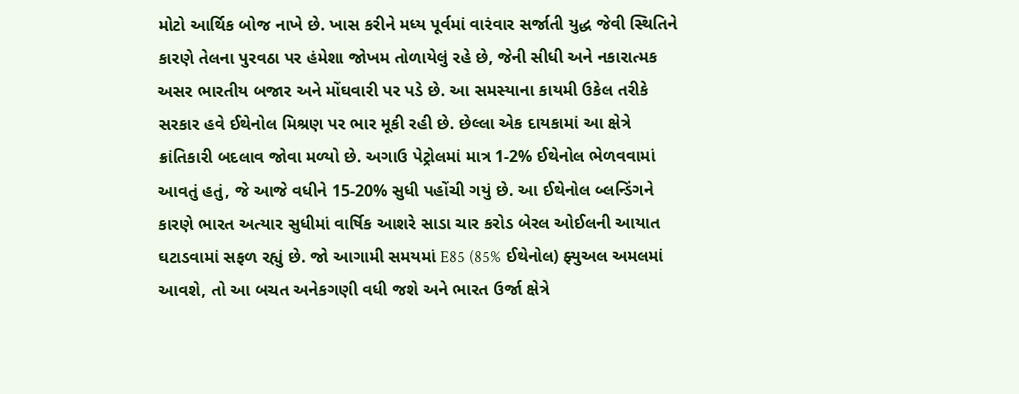મોટો આર્થિક બોજ નાખે છે. ખાસ કરીને મધ્ય પૂર્વમાં વારંવાર સર્જાતી યુદ્ધ જેવી સ્થિતિને કારણે તેલના પુરવઠા પર હંમેશા જોખમ તોળાયેલું રહે છે, જેની સીધી અને નકારાત્મક અસર ભારતીય બજાર અને મોંઘવારી પર પડે છે. આ સમસ્યાના કાયમી ઉકેલ તરીકે સરકાર હવે ઈથેનોલ મિશ્રણ પર ભાર મૂકી રહી છે. છેલ્લા એક દાયકામાં આ ક્ષેત્રે ક્રાંતિકારી બદલાવ જોવા મળ્યો છે. અગાઉ પેટ્રોલમાં માત્ર 1-2% ઈથેનોલ ભેળવવામાં આવતું હતું, જે આજે વધીને 15-20% સુધી પહોંચી ગયું છે. આ ઈથેનોલ બ્લન્ડિંગને કારણે ભારત અત્યાર સુધીમાં વાર્ષિક આશરે સાડા ચાર કરોડ બેરલ ઓઈલની આયાત ઘટાડવામાં સફળ રહ્યું છે. જો આગામી સમયમાં E85 (85% ઈથેનોલ) ફ્યુઅલ અમલમાં આવશે, તો આ બચત અનેકગણી વધી જશે અને ભારત ઉર્જા ક્ષેત્રે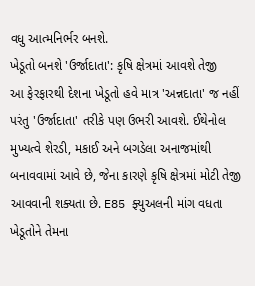વધુ આત્મનિર્ભર બનશે.
ખેડૂતો બનશે 'ઉર્જાદાતા': કૃષિ ક્ષેત્રમાં આવશે તેજી
આ ફેરફારથી દેશના ખેડૂતો હવે માત્ર 'અન્નદાતા' જ નહીં પરંતુ 'ઉર્જાદાતા' તરીકે પણ ઉભરી આવશે. ઈથેનોલ મુખ્યત્વે શેરડી, મકાઈ અને બગડેલા અનાજમાંથી બનાવવામાં આવે છે, જેના કારણે કૃષિ ક્ષેત્રમાં મોટી તેજી આવવાની શક્યતા છે. E85 ફ્યુઅલની માંગ વધતા ખેડૂતોને તેમના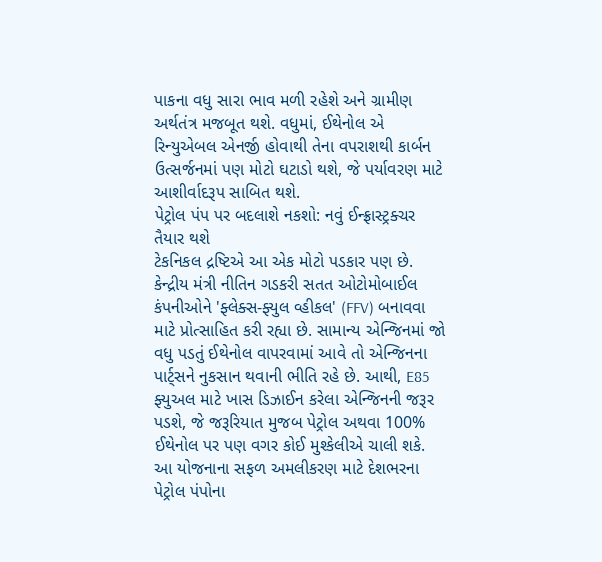પાકના વધુ સારા ભાવ મળી રહેશે અને ગ્રામીણ અર્થતંત્ર મજબૂત થશે. વધુમાં, ઈથેનોલ એ રિન્યુએબલ એનર્જી હોવાથી તેના વપરાશથી કાર્બન ઉત્સર્જનમાં પણ મોટો ઘટાડો થશે, જે પર્યાવરણ માટે આશીર્વાદરૂપ સાબિત થશે.
પેટ્રોલ પંપ પર બદલાશે નકશો: નવું ઈન્ફ્રાસ્ટ્રક્ચર તૈયાર થશે
ટેકનિકલ દ્રષ્ટિએ આ એક મોટો પડકાર પણ છે. કેન્દ્રીય મંત્રી નીતિન ગડકરી સતત ઓટોમોબાઈલ કંપનીઓને 'ફ્લેક્સ-ફ્યુલ વ્હીકલ' (FFV) બનાવવા માટે પ્રોત્સાહિત કરી રહ્યા છે. સામાન્ય એન્જિનમાં જો વધુ પડતું ઈથેનોલ વાપરવામાં આવે તો એન્જિનના પાર્ટ્સને નુકસાન થવાની ભીતિ રહે છે. આથી, E85 ફ્યુઅલ માટે ખાસ ડિઝાઈન કરેલા એન્જિનની જરૂર પડશે, જે જરૂરિયાત મુજબ પેટ્રોલ અથવા 100% ઈથેનોલ પર પણ વગર કોઈ મુશ્કેલીએ ચાલી શકે. આ યોજનાના સફળ અમલીકરણ માટે દેશભરના પેટ્રોલ પંપોના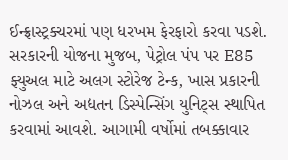ઈન્ફ્રાસ્ટ્રક્ચરમાં પણ ધરખમ ફેરફારો કરવા પડશે. સરકારની યોજના મુજબ, પેટ્રોલ પંપ પર E85 ફ્યુઅલ માટે અલગ સ્ટોરેજ ટેન્ક, ખાસ પ્રકારની નોઝલ અને અદ્યતન ડિસ્પેન્સિંગ યુનિટ્સ સ્થાપિત કરવામાં આવશે. આગામી વર્ષોમાં તબક્કાવાર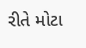રીતે મોટા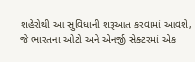શહેરોથી આ સુવિધાની શરૂઆત કરવામાં આવશે, જે ભારતના ઓટો અને એનર્જી સેક્ટરમાં એક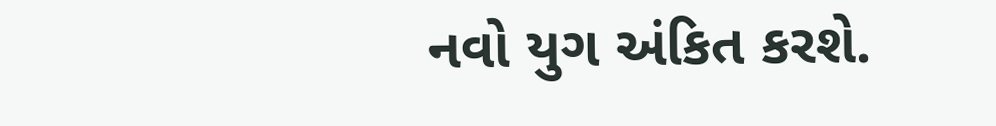નવો યુગ અંકિત કરશે.